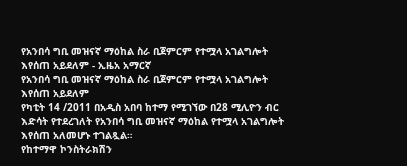የአንበሳ ግቢ መዝናኛ ማዕከል ስራ ቢጀምርም የተሟላ አገልግሎት እየሰጠ አይደለም - ኢዜአ አማርኛ
የአንበሳ ግቢ መዝናኛ ማዕከል ስራ ቢጀምርም የተሟላ አገልግሎት እየሰጠ አይደለም
የካቲት 14 /2011 በአዲስ አበባ ከተማ የሚገኘው በ28 ሚሊዮን ብር እድሳት የተደረገለት የአንበሳ ግቢ መዝናኛ ማዕከል የተሟላ አገልግሎት እየሰጠ አለመሆኑ ተገልጿል።
የከተማዋ ኮንስትራክሽን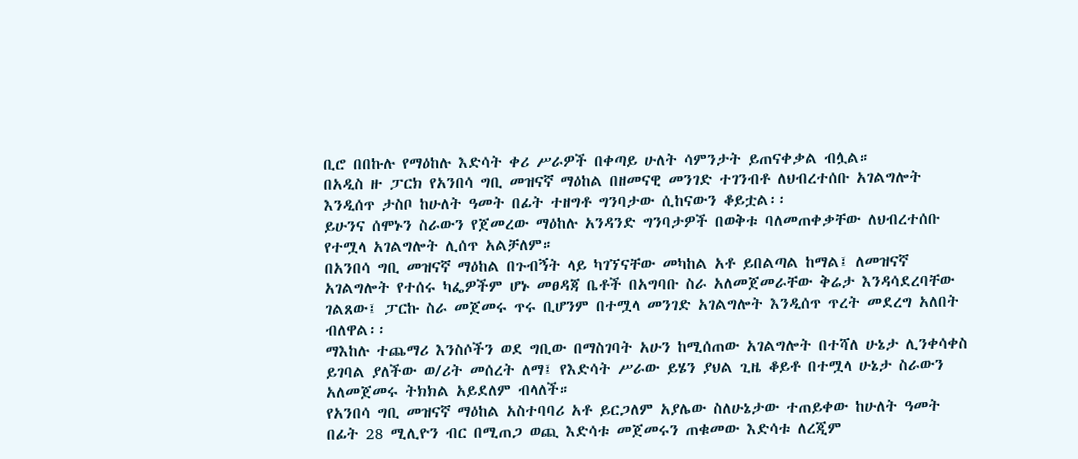ቢሮ በበኩሉ የማዕከሉ እድሳት ቀሪ ሥራዎች በቀጣይ ሁለት ሳምንታት ይጠናቀቃል ብሏል።
በአዲስ ዙ ፓርክ የአንበሳ ግቢ መዝናኛ ማዕከል በዘመናዊ መንገድ ተገንብቶ ለህብረተሰቡ አገልግሎት እንዲሰጥ ታስቦ ከሁለት ዓመት በፊት ተዘግቶ ግንባታው ሲከናውን ቆይቷል፡፡
ይሁንና ሰሞኑን ስራውን የጀመረው ማዕከሉ አንዳንድ ግንባታዎች በወቅቱ ባለመጠቀቃቸው ለህብረተሰቡ የተሟላ አገልግሎት ሊሰጥ አልቻለም።
በአንበሳ ግቢ መዝናኛ ማዕከል በጉብኝት ላይ ካገኘናቸው መካከል አቶ ይበልጣል ከማል፤ ለመዝናኛ አገልግሎት የተሰሩ ካፌዎችም ሆኑ መፀዳጃ ቤቶች በአግባቡ ስራ አለመጀመራቸው ቅሬታ እንዳሳደረባቸው ገልጸው፤ ፓርኩ ስራ መጀመሩ ጥሩ ቢሆንም በተሟላ መንገድ አገልግሎት እንዲሰጥ ጥረት መደረግ አለበት ብለዋል፡፡
ማእከሉ ተጨማሪ እንስሶችን ወደ ግቢው በማስገባት አሁን ከሚሰጠው አገልግሎት በተሻለ ሁኔታ ሊንቀሳቀስ ይገባል ያለችው ወ/ሪት መሰረት ለማ፤ የእድሳት ሥራው ይሄን ያህል ጊዜ ቆይቶ በተሟላ ሁኔታ ስራውን አለመጀመሩ ትክክል አይደለም ብላለች።
የአንበሳ ግቢ መዝናኛ ማዕከል አስተባባሪ አቶ ይርጋለም አያሌው ስለሁኔታው ተጠይቀው ከሁለት ዓመት በፊት 28 ሚሊዮን ብር በሚጠጋ ወጪ እድሳቱ መጀመሩን ጠቁመው እድሳቱ ለረጂም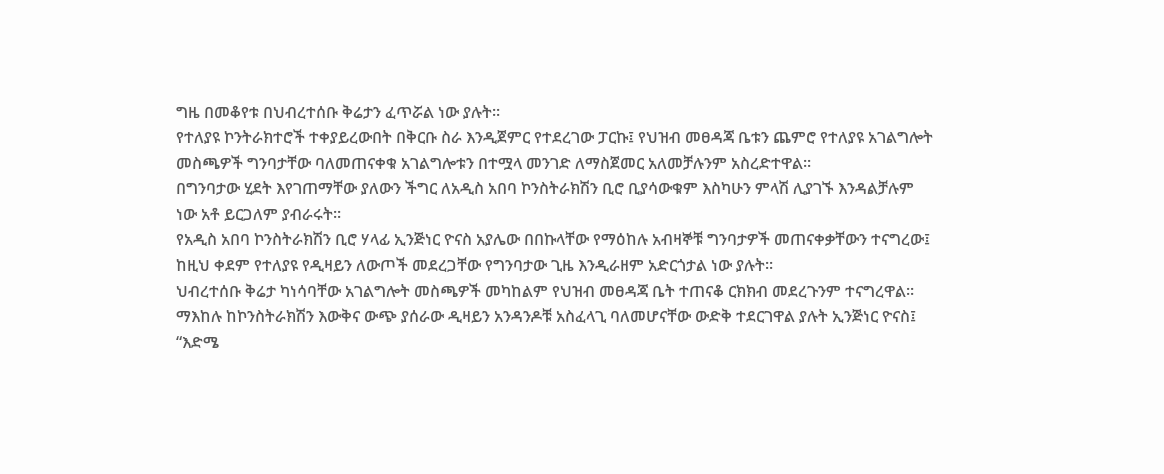ግዜ በመቆየቱ በህብረተሰቡ ቅሬታን ፈጥሯል ነው ያሉት፡፡
የተለያዩ ኮንትራክተሮች ተቀያይረውበት በቅርቡ ስራ እንዲጀምር የተደረገው ፓርኩ፤ የህዝብ መፀዳጃ ቤቱን ጨምሮ የተለያዩ አገልግሎት መስጫዎች ግንባታቸው ባለመጠናቀቁ አገልግሎቱን በተሟላ መንገድ ለማስጀመር አለመቻሉንም አስረድተዋል፡፡
በግንባታው ሂደት እየገጠማቸው ያለውን ችግር ለአዲስ አበባ ኮንስትራክሽን ቢሮ ቢያሳውቁም እስካሁን ምላሽ ሊያገኙ እንዳልቻሉም ነው አቶ ይርጋለም ያብራሩት፡፡
የአዲስ አበባ ኮንስትራክሽን ቢሮ ሃላፊ ኢንጅነር ዮናስ አያሌው በበኩላቸው የማዕከሉ አብዛኞቹ ግንባታዎች መጠናቀቃቸውን ተናግረው፤ ከዚህ ቀደም የተለያዩ የዲዛይን ለውጦች መደረጋቸው የግንባታው ጊዜ እንዲራዘም አድርጎታል ነው ያሉት፡፡
ህብረተሰቡ ቅሬታ ካነሳባቸው አገልግሎት መስጫዎች መካከልም የህዝብ መፀዳጃ ቤት ተጠናቆ ርክክብ መደረጉንም ተናግረዋል፡፡
ማእከሉ ከኮንስትራክሽን እውቅና ውጭ ያሰራው ዲዛይን አንዳንዶቹ አስፈላጊ ባለመሆናቸው ውድቅ ተደርገዋል ያሉት ኢንጅነር ዮናስ፤ “እድሜ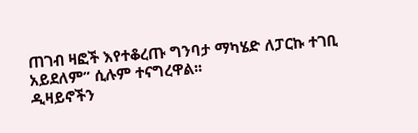ጠገብ ዛፎች እየተቆረጡ ግንባታ ማካሄድ ለፓርኩ ተገቢ አይደለም” ሲሉም ተናግረዋል፡፡
ዲዛይኖችን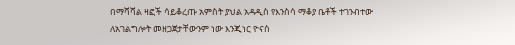በማሻሻል ዛፎች ሳይቆረጡ አምስት ያህል አዳዲስ የእንስሳ ማቆያ ቤቶች ተገንብተው ለአገልግሎት መዘጋጀታቸውንም ነው እንጂነር ዮናስ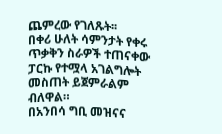ጨምረው የገለጹት፡፡
በቀሪ ሁለት ሳምንታት የቀሩ ጥቃቅን ስራዎች ተጠናቀው ፓርኩ የተሟላ አገልግሎት መስጠት ይጀምራልም ብለዋል።
በአንበሳ ግቢ መዝናና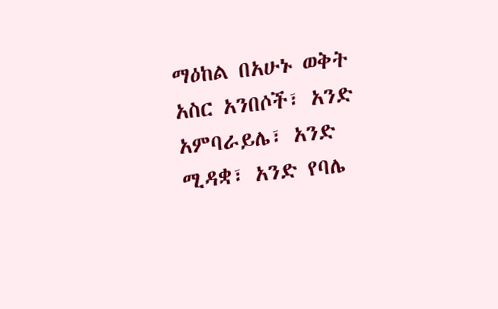ማዕከል በአሁኑ ወቅት አስር አንበሶች፣ አንድ አምባራይሌ፣ አንድ ሚዳቋ፣ አንድ የባሌ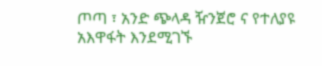ጦጣ ፣ አንድ ጭላዳ ዥንጀሮ ና የተለያዩ አእዋፋት እንደሚገኙ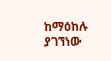ከማዕከሉ ያገኘነው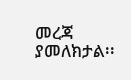መረጃ ያመለክታል፡፡